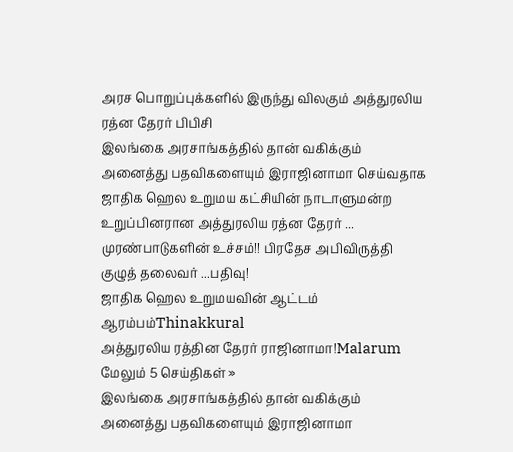அரச பொறுப்புக்களில் இருந்து விலகும் அத்துரலிய ரத்ன தேரர் பிபிசி
இலங்கை அரசாங்கத்தில் தான் வகிக்கும் அனைத்து பதவிகளையும் இராஜினாமா செய்வதாக ஜாதிக ஹெல உறுமய கட்சியின் நாடாளுமன்ற உறுப்பினரான அத்துரலிய ரத்ன தேரர் ...
முரண்பாடுகளின் உச்சம்!! பிரதேச அபிவிருத்தி குழுத் தலைவர் ...பதிவு!
ஜாதிக ஹெல உறுமயவின் ஆட்டம் ஆரம்பம்Thinakkural
அத்துரலிய ரத்தின தேரர் ராஜினாமா!Malarum
மேலும் 5 செய்திகள் »
இலங்கை அரசாங்கத்தில் தான் வகிக்கும் அனைத்து பதவிகளையும் இராஜினாமா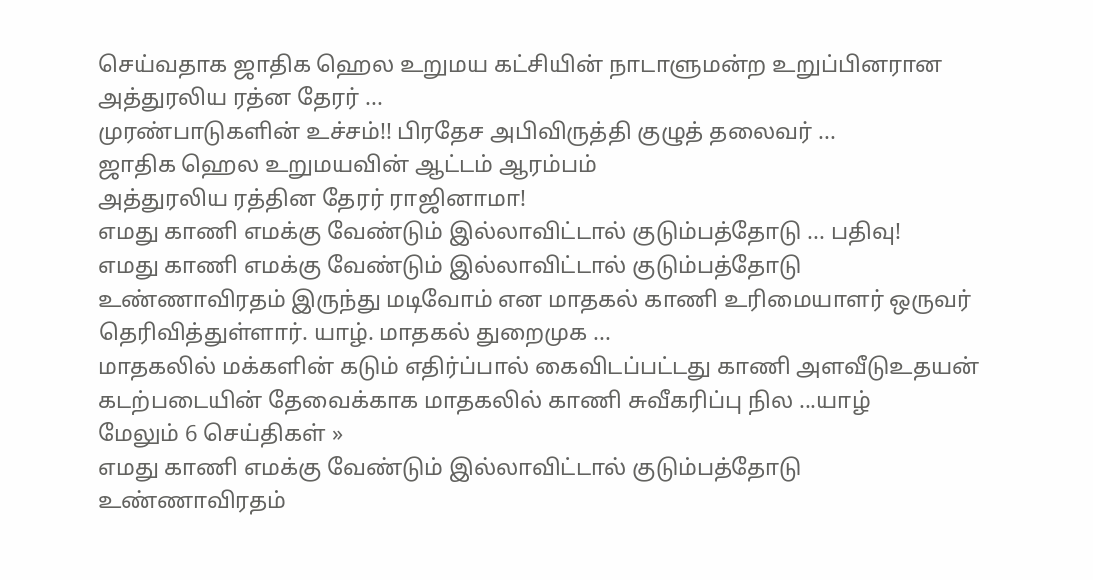செய்வதாக ஜாதிக ஹெல உறுமய கட்சியின் நாடாளுமன்ற உறுப்பினரான அத்துரலிய ரத்ன தேரர் ...
முரண்பாடுகளின் உச்சம்!! பிரதேச அபிவிருத்தி குழுத் தலைவர் ...
ஜாதிக ஹெல உறுமயவின் ஆட்டம் ஆரம்பம்
அத்துரலிய ரத்தின தேரர் ராஜினாமா!
எமது காணி எமக்கு வேண்டும் இல்லாவிட்டால் குடும்பத்தோடு ... பதிவு!
எமது காணி எமக்கு வேண்டும் இல்லாவிட்டால் குடும்பத்தோடு உண்ணாவிரதம் இருந்து மடிவோம் என மாதகல் காணி உரிமையாளர் ஒருவர் தெரிவித்துள்ளார். யாழ். மாதகல் துறைமுக ...
மாதகலில் மக்களின் கடும் எதிர்ப்பால் கைவிடப்பட்டது காணி அளவீடுஉதயன்
கடற்படையின் தேவைக்காக மாதகலில் காணி சுவீகரிப்பு நில ...யாழ்
மேலும் 6 செய்திகள் »
எமது காணி எமக்கு வேண்டும் இல்லாவிட்டால் குடும்பத்தோடு உண்ணாவிரதம்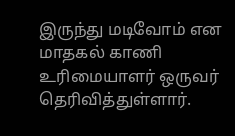இருந்து மடிவோம் என மாதகல் காணி உரிமையாளர் ஒருவர் தெரிவித்துள்ளார்.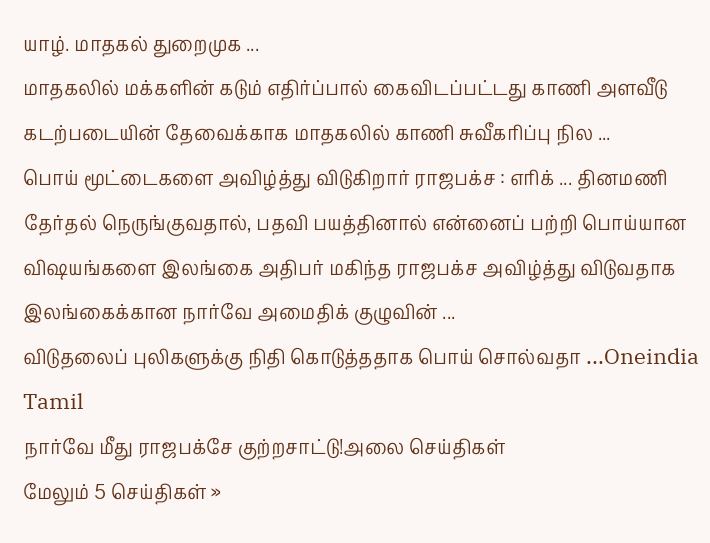யாழ். மாதகல் துறைமுக ...
மாதகலில் மக்களின் கடும் எதிர்ப்பால் கைவிடப்பட்டது காணி அளவீடு
கடற்படையின் தேவைக்காக மாதகலில் காணி சுவீகரிப்பு நில ...
பொய் மூட்டைகளை அவிழ்த்து விடுகிறார் ராஜபக்ச : எரிக் ... தினமணி
தேர்தல் நெருங்குவதால், பதவி பயத்தினால் என்னைப் பற்றி பொய்யான விஷயங்களை இலங்கை அதிபர் மகிந்த ராஜபக்ச அவிழ்த்து விடுவதாக இலங்கைக்கான நார்வே அமைதிக் குழுவின் ...
விடுதலைப் புலிகளுக்கு நிதி கொடுத்ததாக பொய் சொல்வதா ...Oneindia Tamil
நார்வே மீது ராஜபக்சே குற்றசாட்டு!அலை செய்திகள்
மேலும் 5 செய்திகள் »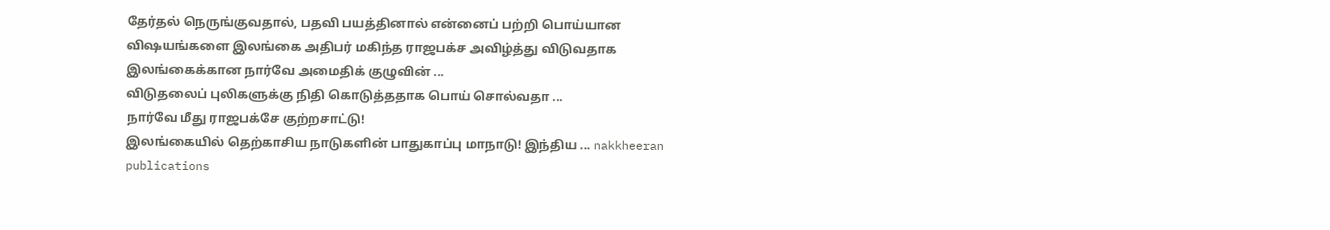தேர்தல் நெருங்குவதால், பதவி பயத்தினால் என்னைப் பற்றி பொய்யான விஷயங்களை இலங்கை அதிபர் மகிந்த ராஜபக்ச அவிழ்த்து விடுவதாக இலங்கைக்கான நார்வே அமைதிக் குழுவின் ...
விடுதலைப் புலிகளுக்கு நிதி கொடுத்ததாக பொய் சொல்வதா ...
நார்வே மீது ராஜபக்சே குற்றசாட்டு!
இலங்கையில் தெற்காசிய நாடுகளின் பாதுகாப்பு மாநாடு! இந்திய ... nakkheeran publications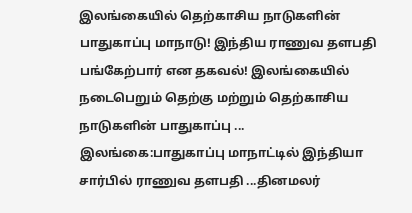இலங்கையில் தெற்காசிய நாடுகளின் பாதுகாப்பு மாநாடு! இந்திய ராணுவ தளபதி பங்கேற்பார் என தகவல்! இலங்கையில் நடைபெறும் தெற்கு மற்றும் தெற்காசிய நாடுகளின் பாதுகாப்பு ...
இலங்கை:பாதுகாப்பு மாநாட்டில் இந்தியா சார்பில் ராணுவ தளபதி ...தினமலர்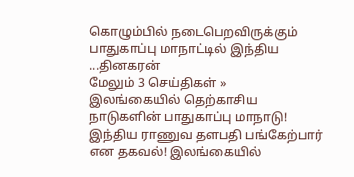கொழும்பில் நடைபெறவிருக்கும் பாதுகாப்பு மாநாட்டில் இந்திய ...தினகரன்
மேலும் 3 செய்திகள் »
இலங்கையில் தெற்காசிய நாடுகளின் பாதுகாப்பு மாநாடு! இந்திய ராணுவ தளபதி பங்கேற்பார் என தகவல்! இலங்கையில்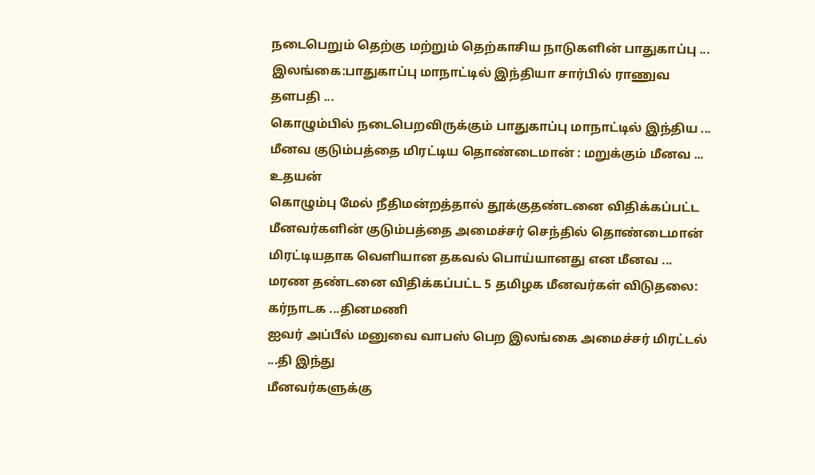நடைபெறும் தெற்கு மற்றும் தெற்காசிய நாடுகளின் பாதுகாப்பு ...
இலங்கை:பாதுகாப்பு மாநாட்டில் இந்தியா சார்பில் ராணுவ தளபதி ...
கொழும்பில் நடைபெறவிருக்கும் பாதுகாப்பு மாநாட்டில் இந்திய ...
மீனவ குடும்பத்தை மிரட்டிய தொண்டைமான் : மறுக்கும் மீனவ ... உதயன்
கொழும்பு மேல் நீதிமன்றத்தால் தூக்குதண்டனை விதிக்கப்பட்ட மீனவர்களின் குடும்பத்தை அமைச்சர் செந்தில் தொண்டைமான் மிரட்டியதாக வெளியான தகவல் பொய்யானது என மீனவ ...
மரண தண்டனை விதிக்கப்பட்ட 5 தமிழக மீனவர்கள் விடுதலை: கர்நாடக ...தினமணி
ஐவர் அப்பீல் மனுவை வாபஸ் பெற இலங்கை அமைச்சர் மிரட்டல் ...தி இந்து
மீனவர்களுக்கு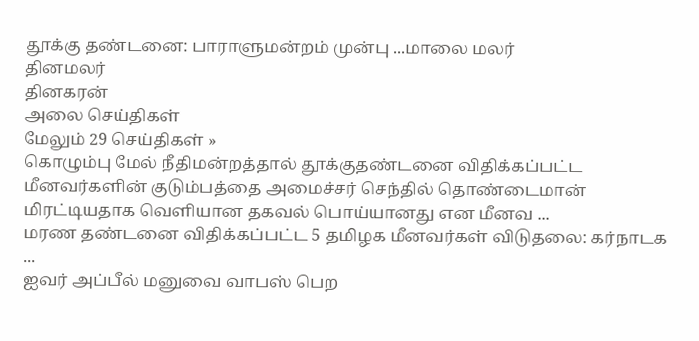தூக்கு தண்டனை: பாராளுமன்றம் முன்பு ...மாலை மலர்
தினமலர்
தினகரன்
அலை செய்திகள்
மேலும் 29 செய்திகள் »
கொழும்பு மேல் நீதிமன்றத்தால் தூக்குதண்டனை விதிக்கப்பட்ட மீனவர்களின் குடும்பத்தை அமைச்சர் செந்தில் தொண்டைமான் மிரட்டியதாக வெளியான தகவல் பொய்யானது என மீனவ ...
மரண தண்டனை விதிக்கப்பட்ட 5 தமிழக மீனவர்கள் விடுதலை: கர்நாடக ...
ஐவர் அப்பீல் மனுவை வாபஸ் பெற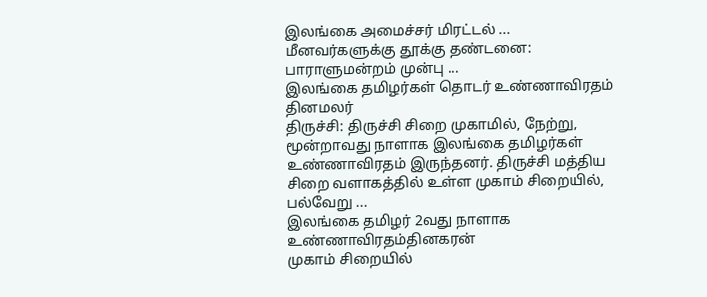இலங்கை அமைச்சர் மிரட்டல் ...
மீனவர்களுக்கு தூக்கு தண்டனை: பாராளுமன்றம் முன்பு ...
இலங்கை தமிழர்கள் தொடர் உண்ணாவிரதம் தினமலர்
திருச்சி: திருச்சி சிறை முகாமில், நேற்று, மூன்றாவது நாளாக இலங்கை தமிழர்கள் உண்ணாவிரதம் இருந்தனர். திருச்சி மத்திய சிறை வளாகத்தில் உள்ள முகாம் சிறையில், பல்வேறு ...
இலங்கை தமிழர் 2வது நாளாக உண்ணாவிரதம்தினகரன்
முகாம் சிறையில்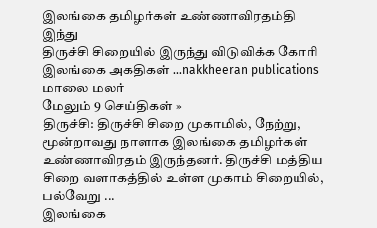இலங்கை தமிழர்கள் உண்ணாவிரதம்தி இந்து
திருச்சி சிறையில் இருந்து விடுவிக்க கோரி இலங்கை அகதிகள் ...nakkheeran publications
மாலை மலர்
மேலும் 9 செய்திகள் »
திருச்சி: திருச்சி சிறை முகாமில், நேற்று, மூன்றாவது நாளாக இலங்கை தமிழர்கள் உண்ணாவிரதம் இருந்தனர். திருச்சி மத்திய சிறை வளாகத்தில் உள்ள முகாம் சிறையில், பல்வேறு ...
இலங்கை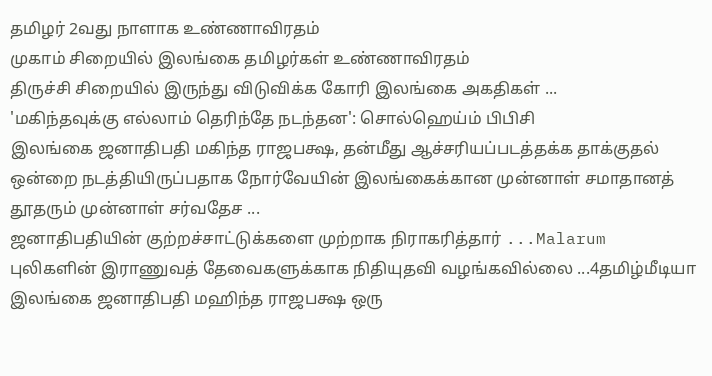தமிழர் 2வது நாளாக உண்ணாவிரதம்
முகாம் சிறையில் இலங்கை தமிழர்கள் உண்ணாவிரதம்
திருச்சி சிறையில் இருந்து விடுவிக்க கோரி இலங்கை அகதிகள் ...
'மகிந்தவுக்கு எல்லாம் தெரிந்தே நடந்தன': சொல்ஹெய்ம் பிபிசி
இலங்கை ஜனாதிபதி மகிந்த ராஜபக்ஷ, தன்மீது ஆச்சரியப்படத்தக்க தாக்குதல் ஒன்றை நடத்தியிருப்பதாக நோர்வேயின் இலங்கைக்கான முன்னாள் சமாதானத் தூதரும் முன்னாள் சர்வதேச ...
ஜனாதிபதியின் குற்றச்சாட்டுக்களை முற்றாக நிராகரித்தார் ...Malarum
புலிகளின் இராணுவத் தேவைகளுக்காக நிதியுதவி வழங்கவில்லை ...4தமிழ்மீடியா
இலங்கை ஜனாதிபதி மஹிந்த ராஜபக்ஷ ஒரு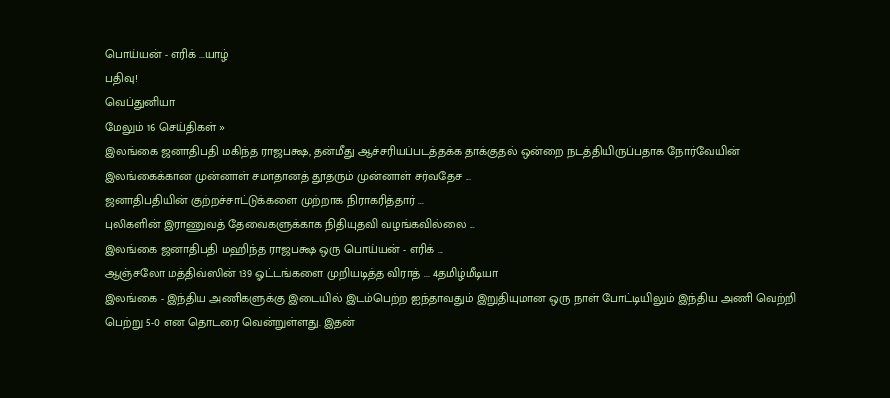பொய்யன் - எரிக் ...யாழ்
பதிவு!
வெப்துனியா
மேலும் 16 செய்திகள் »
இலங்கை ஜனாதிபதி மகிந்த ராஜபக்ஷ, தன்மீது ஆச்சரியப்படத்தக்க தாக்குதல் ஒன்றை நடத்தியிருப்பதாக நோர்வேயின் இலங்கைக்கான முன்னாள் சமாதானத் தூதரும் முன்னாள் சர்வதேச ...
ஜனாதிபதியின் குற்றச்சாட்டுக்களை முற்றாக நிராகரித்தார் ...
புலிகளின் இராணுவத் தேவைகளுக்காக நிதியுதவி வழங்கவில்லை ...
இலங்கை ஜனாதிபதி மஹிந்த ராஜபக்ஷ ஒரு பொய்யன் - எரிக் ...
ஆஞ்சலோ மத்திவ்ஸின் 139 ஓட்டங்களை முறியடித்த விராத் ... 4தமிழ்மீடியா
இலங்கை - இந்திய அணிகளுக்கு இடையில் இடம்பெற்ற ஐந்தாவதும் இறுதியுமான ஒரு நாள் போட்டியிலும் இந்திய அணி வெற்றி பெற்று 5-0 என தொடரை வென்றுள்ளது. இதன்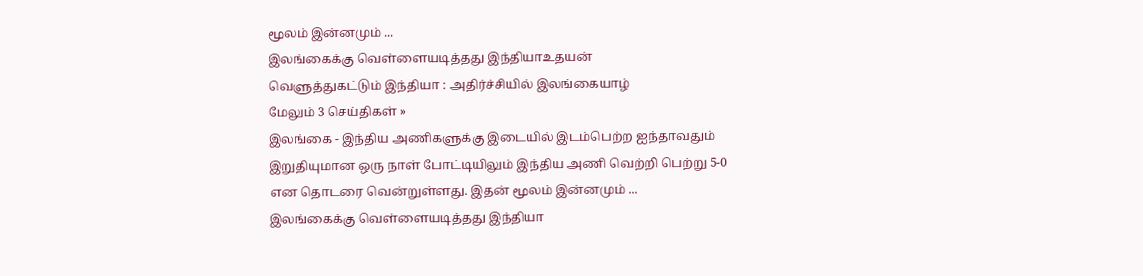மூலம் இன்னமும் ...
இலங்கைக்கு வெள்ளையடித்தது இந்தியாஉதயன்
வெளுத்துகட்டும் இந்தியா : அதிர்ச்சியில் இலங்கையாழ்
மேலும் 3 செய்திகள் »
இலங்கை - இந்திய அணிகளுக்கு இடையில் இடம்பெற்ற ஐந்தாவதும் இறுதியுமான ஒரு நாள் போட்டியிலும் இந்திய அணி வெற்றி பெற்று 5-0 என தொடரை வென்றுள்ளது. இதன் மூலம் இன்னமும் ...
இலங்கைக்கு வெள்ளையடித்தது இந்தியா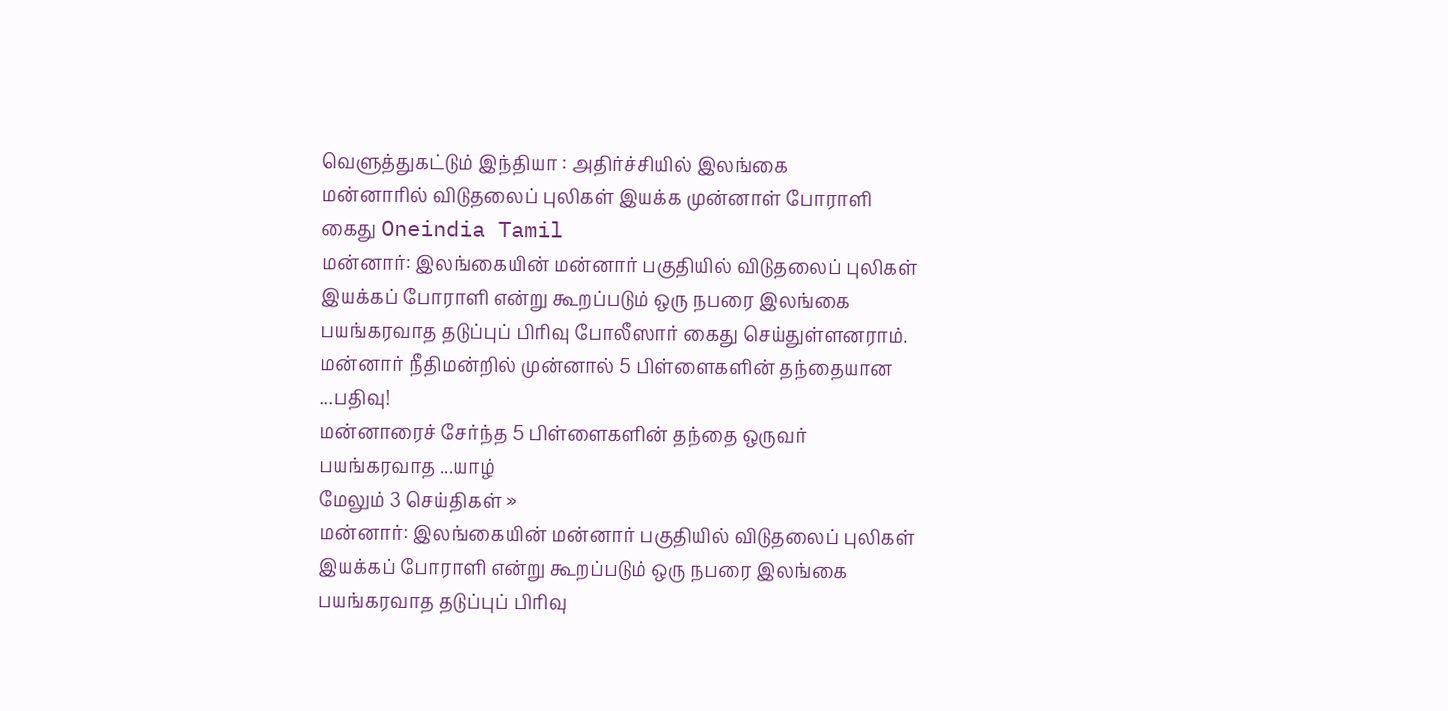வெளுத்துகட்டும் இந்தியா : அதிர்ச்சியில் இலங்கை
மன்னாரில் விடுதலைப் புலிகள் இயக்க முன்னாள் போராளி கைது Oneindia Tamil
மன்னார்: இலங்கையின் மன்னார் பகுதியில் விடுதலைப் புலிகள் இயக்கப் போராளி என்று கூறப்படும் ஒரு நபரை இலங்கை பயங்கரவாத தடுப்புப் பிரிவு போலீஸார் கைது செய்துள்ளனராம்.
மன்னார் நீதிமன்றில் முன்னால் 5 பிள்ளைகளின் தந்தையான ...பதிவு!
மன்னாரைச் சேர்ந்த 5 பிள்ளைகளின் தந்தை ஒருவர் பயங்கரவாத ...யாழ்
மேலும் 3 செய்திகள் »
மன்னார்: இலங்கையின் மன்னார் பகுதியில் விடுதலைப் புலிகள் இயக்கப் போராளி என்று கூறப்படும் ஒரு நபரை இலங்கை பயங்கரவாத தடுப்புப் பிரிவு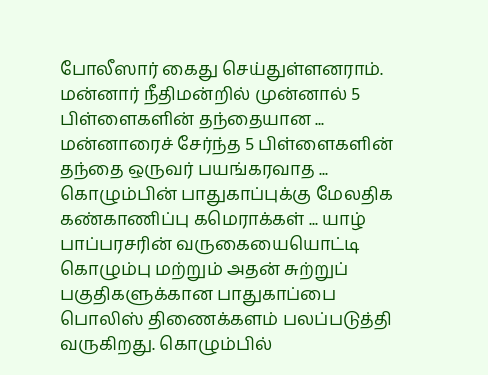போலீஸார் கைது செய்துள்ளனராம்.
மன்னார் நீதிமன்றில் முன்னால் 5 பிள்ளைகளின் தந்தையான ...
மன்னாரைச் சேர்ந்த 5 பிள்ளைகளின் தந்தை ஒருவர் பயங்கரவாத ...
கொழும்பின் பாதுகாப்புக்கு மேலதிக கண்காணிப்பு கமெராக்கள் ... யாழ்
பாப்பரசரின் வருகையையொட்டி கொழும்பு மற்றும் அதன் சுற்றுப் பகுதிகளுக்கான பாதுகாப்பை பொலிஸ் திணைக்களம் பலப்படுத்தி வருகிறது. கொழும்பில்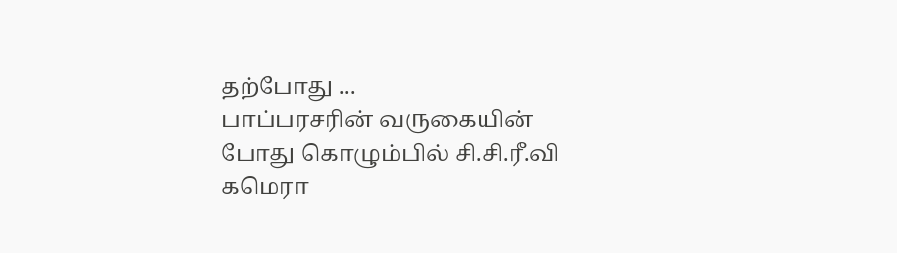தற்போது ...
பாப்பரசரின் வருகையின் போது கொழும்பில் சி.சி.ரீ.வி கமெரா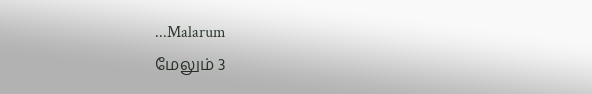...Malarum
மேலும் 3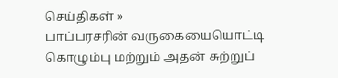செய்திகள் »
பாப்பரசரின் வருகையையொட்டி கொழும்பு மற்றும் அதன் சுற்றுப்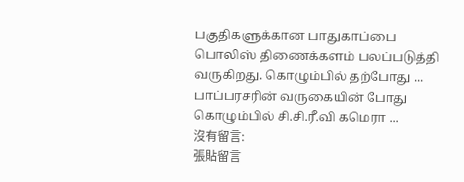பகுதிகளுக்கான பாதுகாப்பை பொலிஸ் திணைக்களம் பலப்படுத்தி வருகிறது. கொழும்பில் தற்போது ...
பாப்பரசரின் வருகையின் போது கொழும்பில் சி.சி.ரீ.வி கமெரா ...
沒有留言:
張貼留言